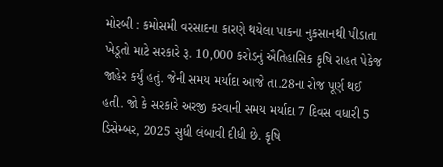મોરબી : કમોસમી વરસાદના કારણે થયેલા પાકના નુકસાનથી પીડાતા ખેડૂતો માટે સરકારે રૂ. 10,000 કરોડનું ઐતિહાસિક કૃષિ રાહત પેકેજ જાહેર કર્યું હતું. જેની સમય મર્યાદા આજે તા.28ના રોજ પૂર્ણ થઈ હતી. જો કે સરકારે અરજી કરવાની સમય મર્યાદા 7 દિવસ વધારી 5 ડિસેમ્બર, 2025 સુધી લંબાવી દીધી છે. કૃષિ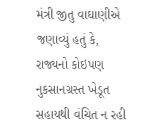મંત્રી જીતુ વાઘાણીએ જણાવ્યું હતું કે, રાજ્યનો કોઇપણ નુકસાનગ્રસ્ત ખેડૂત સહાયથી વંચિત ન રહી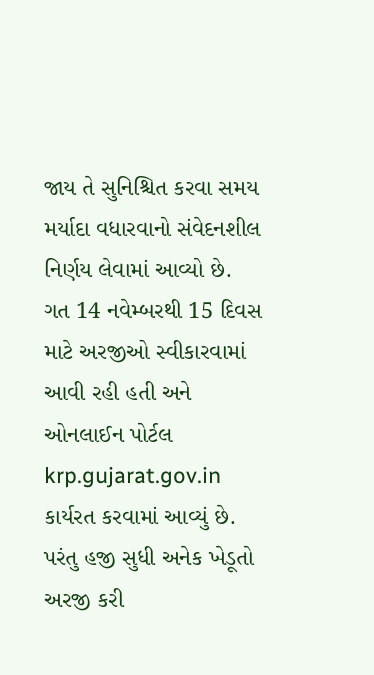જાય તે સુનિશ્ચિત કરવા સમય મર્યાદા વધારવાનો સંવેદનશીલ નિર્ણય લેવામાં આવ્યો છે. ગત 14 નવેમ્બરથી 15 દિવસ માટે અરજીઓ સ્વીકારવામાં આવી રહી હતી અને ઓનલાઈન પોર્ટલ krp.gujarat.gov.in કાર્યરત કરવામાં આવ્યું છે. પરંતુ હજી સુધી અનેક ખેડૂતો અરજી કરી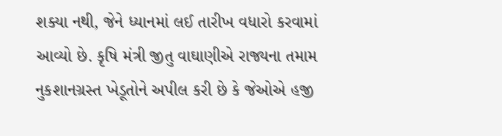શક્યા નથી, જેને ધ્યાનમાં લઈ તારીખ વધારો કરવામાં આવ્યો છે. કૃષિ મંત્રી જીતુ વાઘાણીએ રાજ્યના તમામ નુકશાનગ્રસ્ત ખેડૂતોને અપીલ કરી છે કે જેઓએ હજી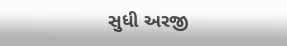સુધી અરજી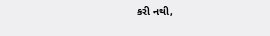કરી નથી,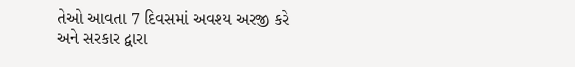તેઓ આવતા 7 દિવસમાં અવશ્ય અરજી કરે અને સરકાર દ્વારા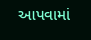આપવામાં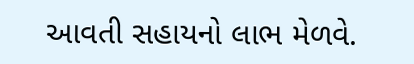આવતી સહાયનો લાભ મેળવે.